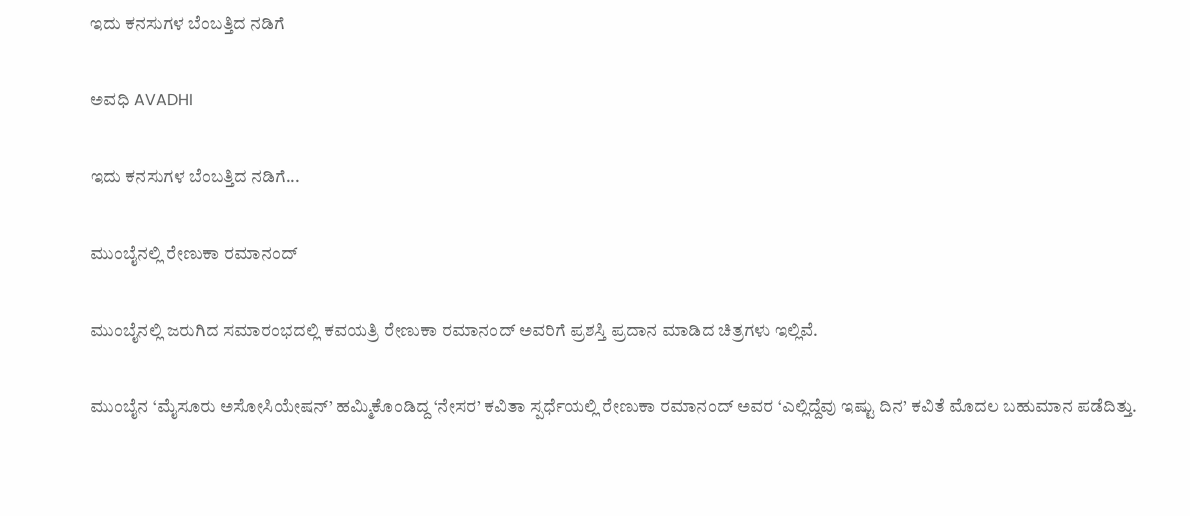ಇದು ಕನಸುಗಳ ಬೆಂಬತ್ತಿದ ನಡಿಗೆ‍

ಅವಧಿ AVADHI

ಇದು ಕನಸುಗಳ ಬೆಂಬತ್ತಿದ ನಡಿಗೆ...

ಮುಂಬೈನಲ್ಲಿ ರೇಣುಕಾ ರಮಾನಂದ್

ಮುಂಬೈನಲ್ಲಿ ಜರುಗಿದ ಸಮಾರಂಭದಲ್ಲಿ ಕವಯತ್ರಿ ರೇಣುಕಾ ರಮಾನಂದ್ ಅವರಿಗೆ ಪ್ರಶಸ್ತಿ ಪ್ರದಾನ ಮಾಡಿದ ಚಿತ್ರಗಳು ಇಲ್ಲಿವೆ.

ಮುಂಬೈನ ‘ಮೈಸೂರು ಅಸೋಸಿಯೇಷನ್’ ಹಮ್ಮಿಕೊಂಡಿದ್ದ ‘ನೇಸರ’ ಕವಿತಾ ಸ್ಪರ್ಧೆಯಲ್ಲಿ ರೇಣುಕಾ ರಮಾನಂದ್ ಅವರ ‘ಎಲ್ಲಿದ್ದೆವು ಇಷ್ಟು ದಿನ’ ಕವಿತೆ ಮೊದಲ ಬಹುಮಾನ ಪಡೆದಿತ್ತು.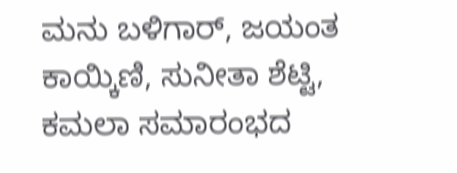ಮನು ಬಳಿಗಾರ್, ಜಯಂತ ಕಾಯ್ಕಿಣಿ, ಸುನೀತಾ ಶೆಟ್ಟಿ, ಕಮಲಾ ಸಮಾರಂಭದ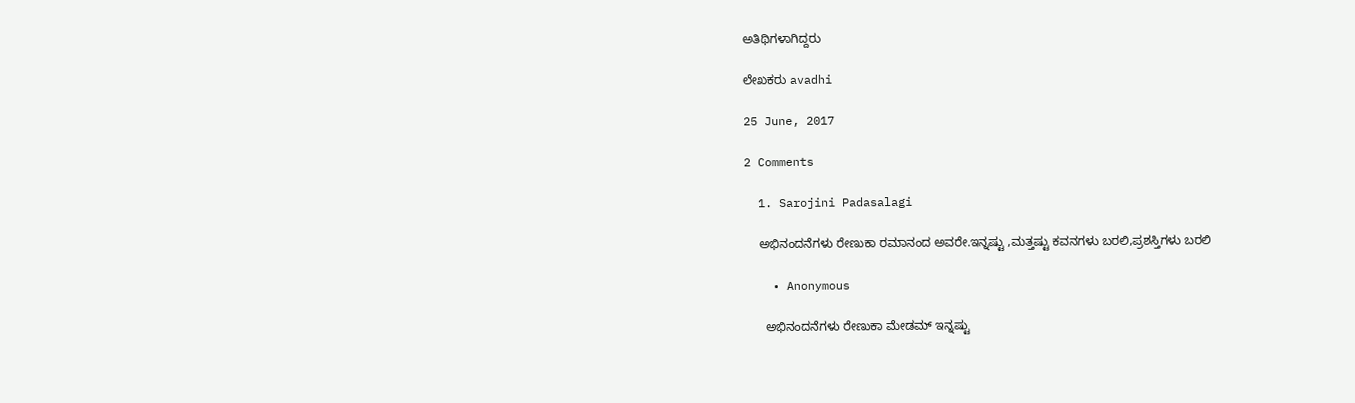ಅತಿಥಿಗಳಾಗಿದ್ದರು

ಲೇಖಕರು avadhi

25 June, 2017

2 Comments

  1. Sarojini Padasalagi

    ಅಭಿನಂದನೆಗಳು ರೇಣುಕಾ ರಮಾನಂದ ಅವರೇ.ಇನ್ನಷ್ಟು ,ಮತ್ತಷ್ಟು ಕವನಗಳು ಬರಲಿ,ಪ್ರಶಸ್ತಿಗಳು ಬರಲಿ

    • Anonymous

      ಅಭಿನಂದನೆಗಳು ರೇಣುಕಾ ಮೇಡಮ್ ಇನ್ನಷ್ಟು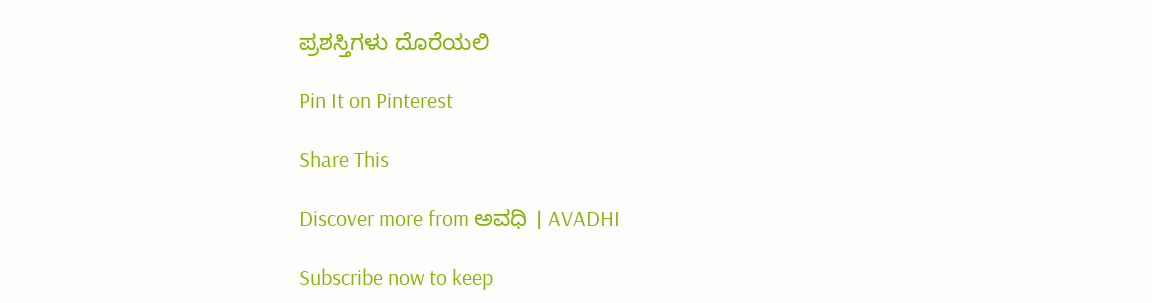ಪ್ರಶಸ್ತಿಗಳು ದೊರೆಯಲಿ

Pin It on Pinterest

Share This

Discover more from ಅವಧಿ । AVADHI

Subscribe now to keep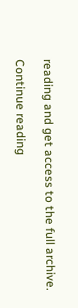reading and get access to the full archive.

Continue reading